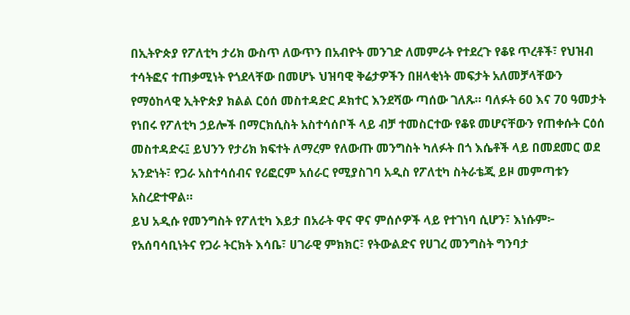በኢትዮጵያ የፖለቲካ ታሪክ ውስጥ ለውጥን በአብዮት መንገድ ለመምራት የተደረጉ የቆዩ ጥረቶች፣ የህዝብ ተሳትፎና ተጠቃሚነት የጎደላቸው በመሆኑ ህዝባዊ ቅሬታዎችን በዘላቂነት መፍታት አለመቻላቸውን የማዕከላዊ ኢትዮጵያ ክልል ርዕሰ መስተዳድር ዶክተር እንደሻው ጣሰው ገለጹ። ባለፉት 60 እና 70 ዓመታት የነበሩ የፖለቲካ ኃይሎች በማርክሲስት አስተሳሰቦች ላይ ብቻ ተመስርተው የቆዩ መሆናቸውን የጠቀሱት ርዕሰ መስተዳድሩ፤ ይህንን የታሪክ ክፍተት ለማረም የለውጡ መንግስት ካለፉት በጎ እሴቶች ላይ በመደመር ወደ አንድነት፣ የጋራ አስተሳሰብና የሪፎርም አሰራር የሚያስገባ አዲስ የፖለቲካ ስትራቴጂ ይዞ መምጣቱን አስረድተዋል።
ይህ አዲሱ የመንግስት የፖለቲካ እይታ በአራት ዋና ዋና ምሰሶዎች ላይ የተገነባ ሲሆን፣ እነሱም፦ የአሰባሳቢነትና የጋራ ትርክት እሳቤ፣ ሀገራዊ ምክክር፣ የትውልድና የሀገረ መንግስት ግንባታ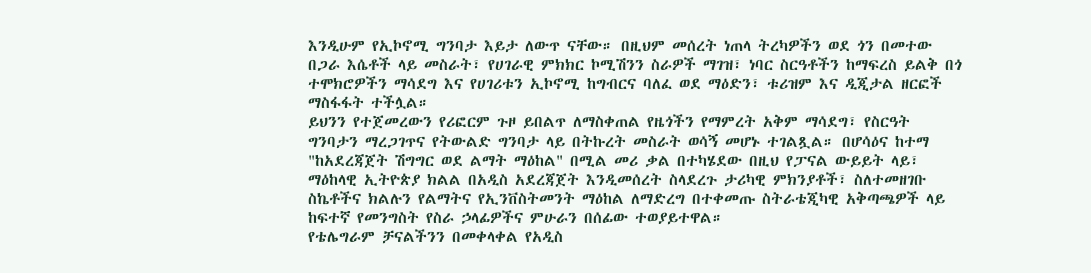እንዲሁም የኢኮኖሚ ግንባታ እይታ ለውጥ ናቸው። በዚህም መሰረት ነጠላ ትረካዎችን ወደ ጎን በመተው በጋራ እሴቶች ላይ መስራት፣ የሀገራዊ ምክክር ኮሚሽንን ስራዎች ማገዝ፣ ነባር ስርዓቶችን ከማፍረስ ይልቅ በጎ ተሞክሮዎችን ማሳደግ እና የሀገሪቱን ኢኮኖሚ ከግብርና ባለፈ ወደ ማዕድን፣ ቱሪዝም እና ዲጂታል ዘርፎች ማስፋፋት ተችሏል።
ይህንን የተጀመረውን የሪፎርም ጉዞ ይበልጥ ለማስቀጠል የዜጎችን የማምረት አቅም ማሳደግ፣ የስርዓት ግንባታን ማረጋገጥና የትውልድ ግንባታ ላይ በትኩረት መስራት ወሳኝ መሆኑ ተገልጿል። በሆሳዕና ከተማ "ከአደረጃጀት ሽግግር ወደ ልማት ማዕከል" በሚል መሪ ቃል በተካሄደው በዚህ የፓናል ውይይት ላይ፣ ማዕከላዊ ኢትዮጵያ ክልል በአዲስ አደረጃጀት እንዲመሰረት ስላደረጉ ታሪካዊ ምክንያቶች፣ ስለተመዘገቡ ስኬቶችና ክልሉን የልማትና የኢንቨስትመንት ማዕከል ለማድረግ በተቀመጡ ስትራቴጂካዊ አቅጣጫዎች ላይ ከፍተኛ የመንግስት የስራ ኃላፊዎችና ምሁራን በሰፊው ተወያይተዋል።
የቴሌግራም ቻናልችንን በመቀላቀል የአዲስ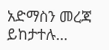አድማስን መረጃ ይከታተሉ…